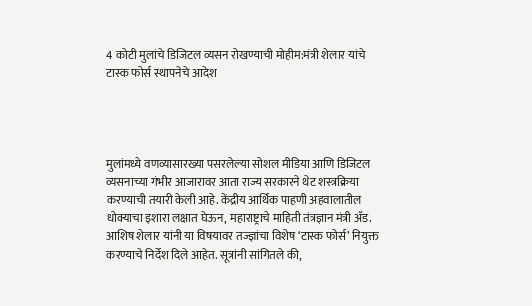4 कोटी मुलांचे डिजिटल व्यसन रोखण्याची मोहीम:मंत्री शेलार यांचे टास्क फोर्स स्थापनेचे आदेश




मुलांमध्ये वणव्यासारख्या पसरलेल्या सोशल मीडिया आणि डिजिटल व्यसनाच्या गंभीर आजारावर आता राज्य सरकारने थेट शस्त्रक्रिया करण्याची तयारी केली आहे. केंद्रीय आर्थिक पाहणी अहवालातील धोक्याचा इशारा लक्षात घेऊन, महाराष्ट्राचे माहिती तंत्रज्ञान मंत्री अ‍ॅड. आशिष शेलार यांनी या विषयावर तज्ज्ञांचा विशेष ‘टास्क फोर्स’ नियुक्त करण्याचे निर्देश दिले आहेत. सूत्रांनी सांगितले की,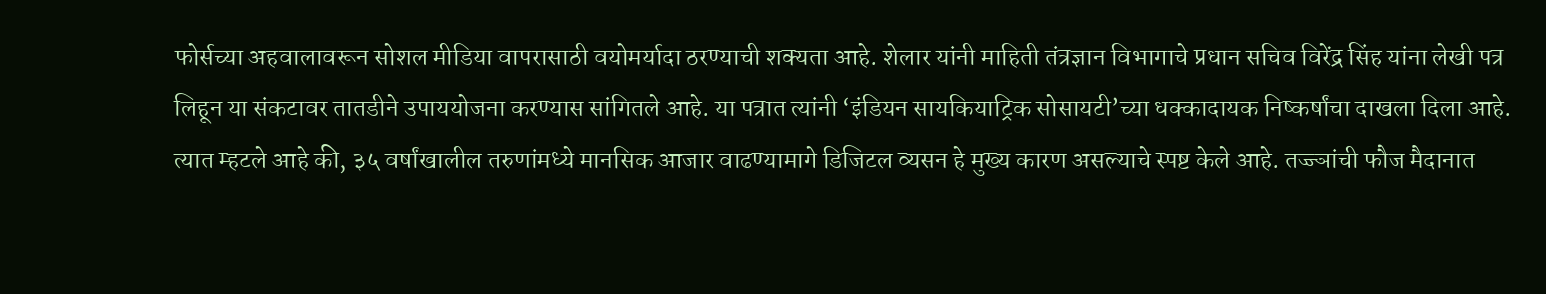फोर्सच्या अहवालावरून सोशल मीडिया वापरासाठी वयोमर्यादा ठरण्याची शक्यता आहे. शेलार यांनी माहिती तंत्रज्ञान विभागाचे प्रधान सचिव विरेंद्र सिंह यांना लेखी पत्र लिहून या संकटावर तातडीने उपाययोजना करण्यास सांगितले आहे. या पत्रात त्यांनी ‘इंडियन सायकियाट्रिक सोसायटी’च्या धक्कादायक निष्कर्षांचा दाखला दिला आहे. त्यात म्हटले आहे की, ३५ वर्षांखालील तरुणांमध्ये मानसिक आजार वाढण्यामागे डिजिटल व्यसन हे मुख्य कारण असल्याचे स्पष्ट केले आहे. तज्ज्ञांची फौज मैदानात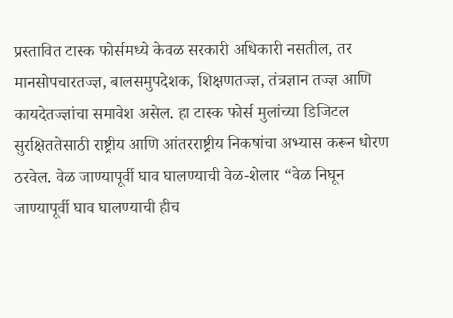प्रस्तावित टास्क फोर्समध्ये केवळ सरकारी अधिकारी नसतील, तर मानसोपचारतज्ज्ञ, बालसमुपदेशक, शिक्षणतज्ज्ञ, तंत्रज्ञान तज्ज्ञ आणि कायदेतज्ज्ञांचा समावेश असेल. हा टास्क फोर्स मुलांच्या डिजिटल सुरक्षिततेसाठी राष्ट्रीय आणि आंतरराष्ट्रीय निकषांचा अभ्यास करून धोरण ठरवेल. वेळ जाण्यापूर्वी घाव घालण्याची वेळ-शेलार “वेळ निघून जाण्यापूर्वी घाव घालण्याची हीच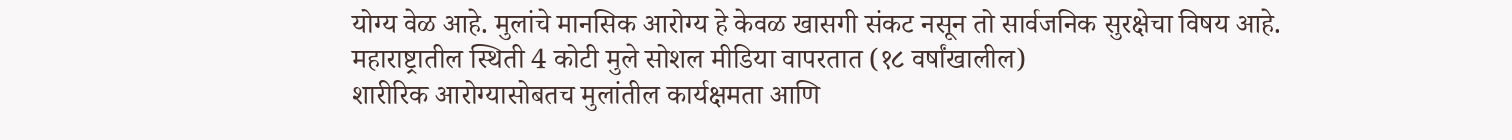योग्य वेळ आहे. मुलांचे मानसिक आरोग्य हे केवळ खासगी संकट नसून तो सार्वजनिक सुरक्षेचा विषय आहे. महाराष्ट्रातील स्थिती 4 कोटी मुले सोशल मीडिया वापरतात (१८ वर्षांखालील)
शारीरिक आरोग्यासोबतच मुलांतील कार्यक्षमता आणि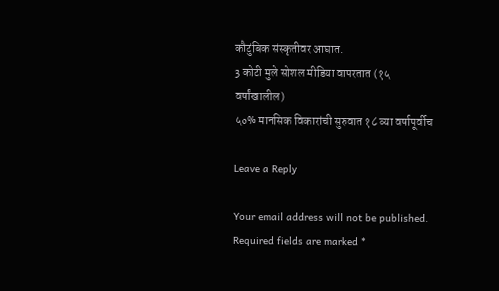कौटुंबिक संस्कृतीवर आघात.
3 कोटी मुले सोशल मीडिया वापरतात (१५ वर्षांखालील)
५०% मानसिक विकारांची सुरुवात १८ व्या वर्षापूर्वीच

Leave a Reply

Your email address will not be published. Required fields are marked *